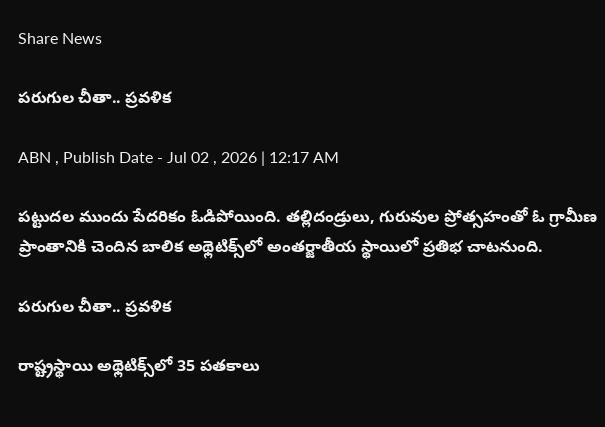Share News

పరుగుల చీతా.. ప్రవళిక

ABN , Publish Date - Jul 02 , 2026 | 12:17 AM

పట్టుదల ముందు పేదరికం ఓడిపోయింది. తల్లిదండ్రులు, గురువుల ప్రోత్సహంతో ఓ గ్రామీణ ప్రాంతానికి చెందిన బాలిక అథ్లెటిక్స్‌లో అంతర్జాతీయ స్థాయిలో ప్రతిభ చాటనుంది.

పరుగుల చీతా.. ప్రవళిక

రాష్ట్రస్థాయి అథ్లెటిక్స్‌లో 35 పతకాలు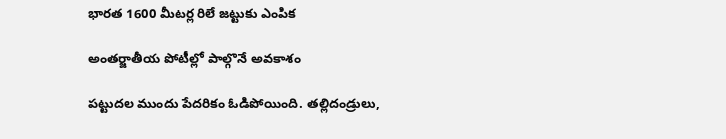భారత 1600 మీటర్ల రిలే జట్టుకు ఎంపిక

అంతర్జాతీయ పోటీల్లో పాల్గొనే అవకాశం

పట్టుదల ముందు పేదరికం ఓడిపోయింది. తల్లిదండ్రులు,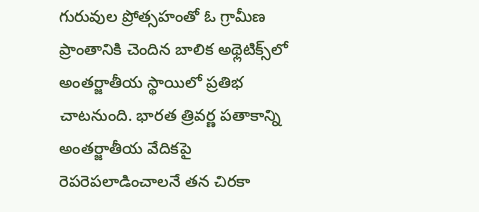గురువుల ప్రోత్సహంతో ఓ గ్రామీణ ప్రాంతానికి చెందిన బాలిక అథ్లెటిక్స్‌లో అంతర్జాతీయ స్థాయిలో ప్రతిభ చాటనుంది. భారత త్రివర్ణ పతాకాన్ని అంతర్జాతీయ వేదికపై రెపరెపలాడించాలనే తన చిరకా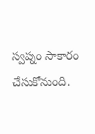స్వప్నం సాకారం చేసుకోనుంది.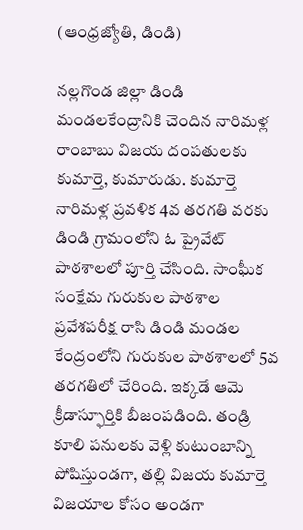(ఆంధ్రజ్యోతి, డిండి)

నల్లగొండ జిల్లా డిండి మండలకేంద్రానికి చెందిన నారిమళ్ల రాంబాబు విజయ దంపతులకు కుమార్తె, కుమారుడు. కుమార్తె నారిమళ్ల ప్రవళిక 4వ తరగతి వరకు డిండి గ్రామంలోని ఓ ప్రైవేట్‌ పాఠశాలలో పూర్తి చేసింది. సాంఘీక సంక్షేమ గురుకుల పాఠశాల ప్రవేశపరీక్ష రాసి డిండి మండల కేంద్రంలోని గురుకుల పాఠశాలలో 5వ తరగతిలో చేరింది. ఇక్కడే ఆమె క్రీడాస్ఫూర్తికి బీజంపడింది. తండ్రి కూలి పనులకు వెళ్లి కుటుంబాన్ని పోషిస్తుండగా, తల్లి విజయ కుమార్తె విజయాల కోసం అండగా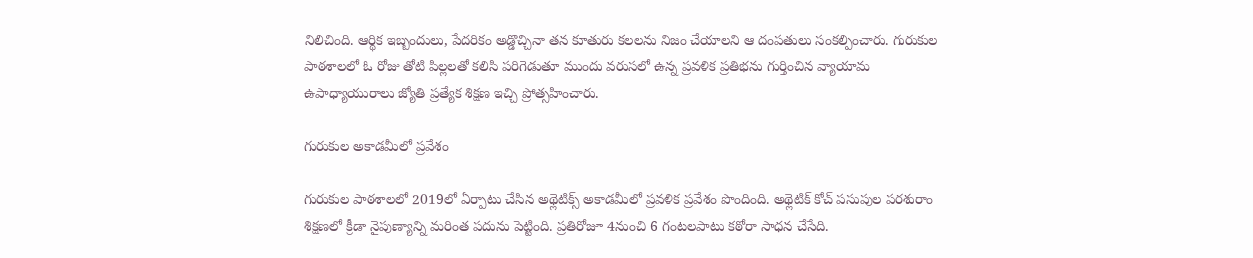నిలిచింది. ఆర్థిక ఇబ్బందులు, పేదరికం అడ్డొచ్చినా తన కూతురు కలలను నిజం చేయాలని ఆ దంపతులు సంకల్పించారు. గురుకుల పాఠశాలలో ఓ రోజు తోటి పిల్లలతో కలిసి పరిగెడుతూ ముందు వరుసలో ఉన్న ప్రవళిక ప్రతిభను గుర్తించిన వ్యాయామ ఉపాధ్యాయురాలు జ్యోతి ప్రత్యేక శిక్షణ ఇచ్చి ప్రోత్సహించారు.

గురుకుల అకాడమీలో ప్రవేశం

గురుకుల పాఠశాలలో 2019లో ఏర్పాటు చేసిన అథ్లెటిక్స్‌ అకాడమీలో ప్రవళిక ప్రవేశం పొందింది. అథ్లెటిక్‌ కోచ్‌ పసుపుల పరశురాం శిక్షణలో క్రీడా నైపుణ్యాన్ని మరింత పదును పెట్టింది. ప్రతిరోజూ 4నుంచి 6 గంటలపాటు కఠోరా సాధన చేసేది.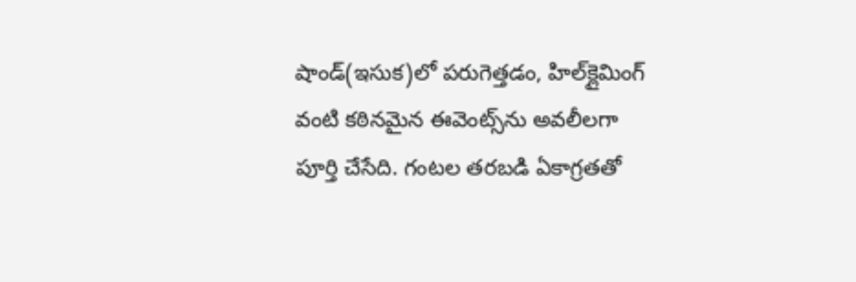షాండ్‌(ఇసుక)లో పరుగెత్తడం, హిల్‌క్లైమింగ్‌ వంటి కఠినమైన ఈవెంట్స్‌ను అవలీలగా పూర్తి చేసేది. గంటల తరబడి ఏకాగ్రతతో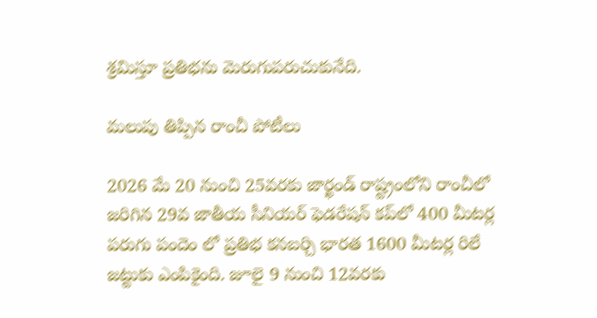శ్రమిస్తూ ప్రతిభను మెరుగుపరుచుకునేది.

మలుపు తిప్పిన రాంచీ పోటీలు

2026 మే 20 నుంచి 25వరకు జార్ఖండ్‌ రాష్ట్రంలోని రాంచీలో జరిగిన 29వ జాతీయ సీనియర్‌ ఫెడరేషన్‌ కప్‌లో 400 మీటర్ల పరుగు పందెం లో ప్రతిభ కనబర్చి భారత 1600 మీటర్ల రిలే జట్టుకు ఎంపికైంది. జూలై 9 నుంచి 12వరకు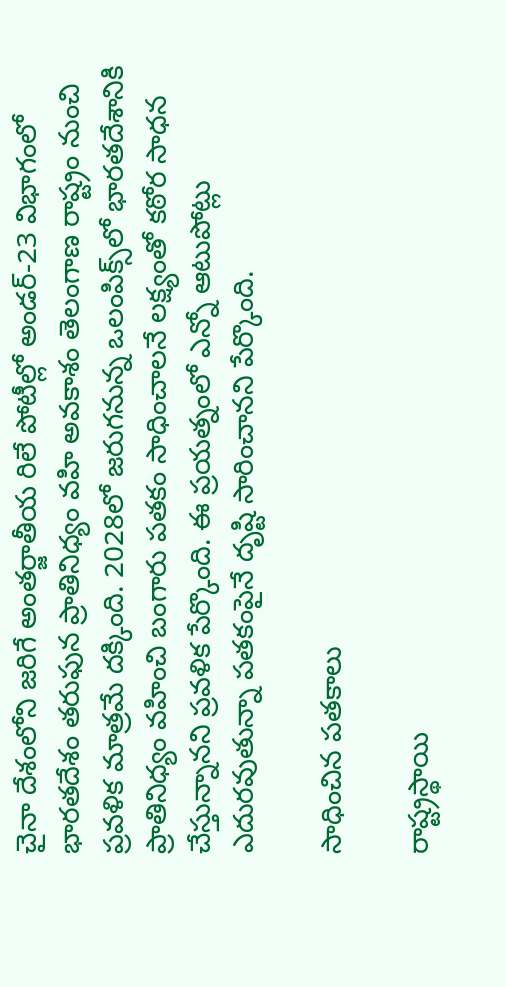చైనా దేశంలోని జరిగే అంతర్జాతీయ రిలే పోటీల్లో అండర్‌-23 విభాగంలో భారతదేశం తరుఫున ప్రాతినిధ్యం వహి అవకాశం తెలంగాణ రాష్ట్రం నుంచి ప్రవళిక మాత్రమే దక్కింది. 2028లో జరుగనున్న ఒలంపిక్స్‌లో భారతదేశానికి ప్రాతినిధ్యం వహించి బంగారు పతకం సాధించాలనే లక్ష్యంతో కఠోర సాధన చేస్తున్నానని ప్రవళిక పేర్కొంది. ఈ ప్రయత్నంలో ఎన్నో ఆటుపోట్లు ఎదురవుతున్నా పతకంపైనే దృష్టి సారించానని పేర్కొంది.

సాధించిన పతకాలు

రాష్ట్రస్థాయి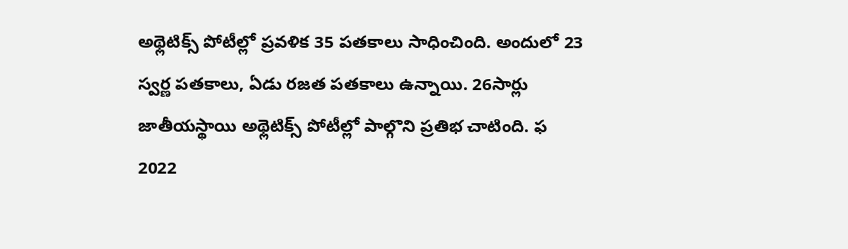అథ్లెటిక్స్‌ పోటీల్లో ప్రవళిక 35 పతకాలు సాధించింది. అందులో 23 స్వర్ణ పతకాలు, ఏడు రజత పతకాలు ఉన్నాయి. 26సార్లు జాతీయస్థాయి అథ్లెటిక్స్‌ పోటీల్లో పాల్గొని ప్రతిభ చాటింది. ఫ 2022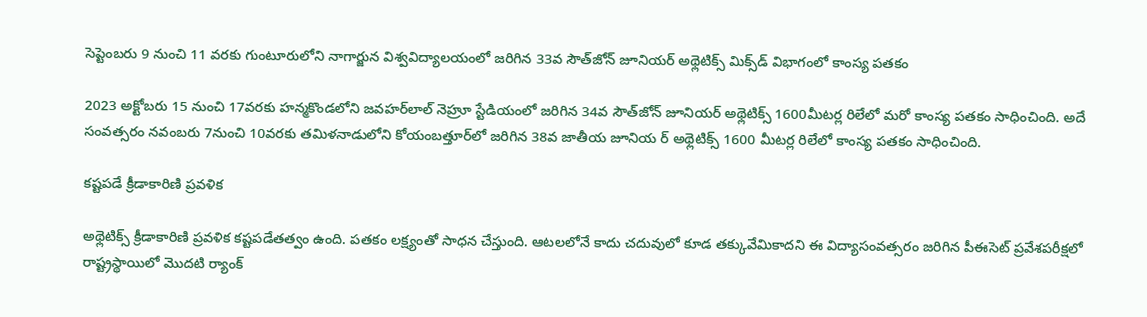సెప్టెంబరు 9 నుంచి 11 వరకు గుంటూరులోని నాగార్జున విశ్వవిద్యాలయంలో జరిగిన 33వ సౌత్‌జోన్‌ జూనియర్‌ అథ్లెటిక్స్‌ మిక్స్‌డ్‌ విభాగంలో కాంస్య పతకం

2023 అక్టోబరు 15 నుంచి 17వరకు హన్మకొండలోని జవహర్‌లాల్‌ నెహ్రూ స్టేడియంలో జరిగిన 34వ సౌత్‌జోన్‌ జూనియర్‌ అథ్లెటిక్స్‌ 1600మీటర్ల రిలేలో మరో కాంస్య పతకం సాధించింది. అదే సంవత్సరం నవంబరు 7నుంచి 10వరకు తమిళనాడులోని కోయంబత్తూర్‌లో జరిగిన 38వ జాతీయ జూనియ ర్‌ అథ్లెటిక్స్‌ 1600 మీటర్ల రిలేలో కాంస్య పతకం సాధించింది.

కష్టపడే క్రీడాకారిణి ప్రవళిక

అథ్లెటిక్స్‌ క్రీడాకారిణి ప్రవళిక కష్టపడేతత్వం ఉంది. పతకం లక్ష్యంతో సాధన చేస్తుంది. ఆటలలోనే కాదు చదువులో కూడ తక్కువేమికాదని ఈ విద్యాసంవత్సరం జరిగిన పీఈసెట్‌ ప్రవేశపరీక్షలో రాష్ట్రస్థాయిలో మొదటి ర్యాంక్‌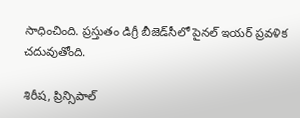సాధించింది. ప్రస్తుతం డిగ్రీ బీజెడ్‌సీలో పైనల్‌ ఇయర్‌ ప్రవళిక చదువుతోంది.

శిరీష, ప్రిన్సిపాల్‌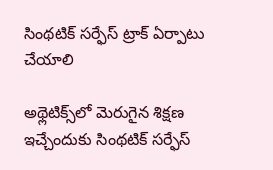సింథటిక్‌ సర్ఫేస్‌ ట్రాక్‌ ఏర్పాటు చేయాలి

అథ్లెటిక్స్‌లో మెరుగైన శిక్షణ ఇచ్చేందుకు సింథటిక్‌ సర్ఫేస్‌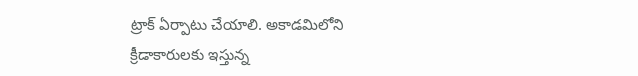ట్రాక్‌ ఏర్పాటు చేయాలి. అకాడమిలోని క్రీడాకారులకు ఇస్తున్న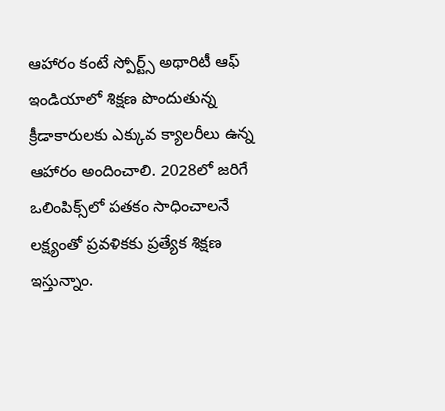ఆహారం కంటే స్పోర్ట్స్‌ అథారిటీ ఆఫ్‌ ఇండియాలో శిక్షణ పొందుతున్న క్రీడాకారులకు ఎక్కువ క్యాలరీలు ఉన్న ఆహారం అందించాలి. 2028లో జరిగే ఒలింపిక్స్‌లో పతకం సాధించాలనే లక్ష్యంతో ప్రవళికకు ప్రత్యేక శిక్షణ ఇస్తున్నాం.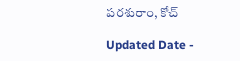పరశురాం, కోచ్‌

Updated Date -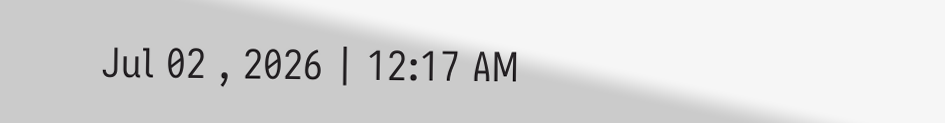Jul 02 , 2026 | 12:17 AM